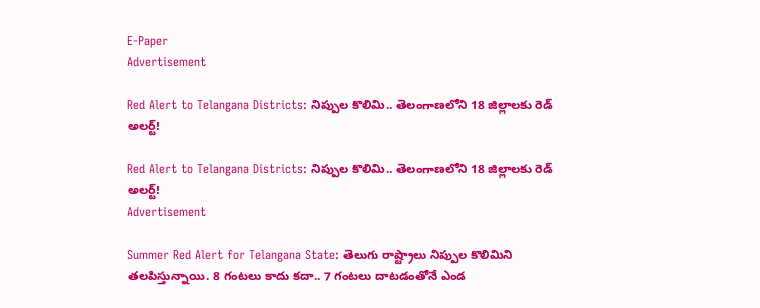E-Paper
Advertisement

Red Alert to Telangana Districts: నిప్పుల కొలిమి.. తెలంగాణలోని 18 జిల్లాలకు రెడ్ అలర్ట్!

Red Alert to Telangana Districts: నిప్పుల కొలిమి.. తెలంగాణలోని 18 జిల్లాలకు రెడ్ అలర్ట్!
Advertisement

Summer Red Alert for Telangana State: తెలుగు రాష్ట్రాలు నిప్పుల కొలిమిని తలపిస్తున్నాయి. 8 గంటలు కాదు కదా.. 7 గంటలు దాటడంతోనే ఎండ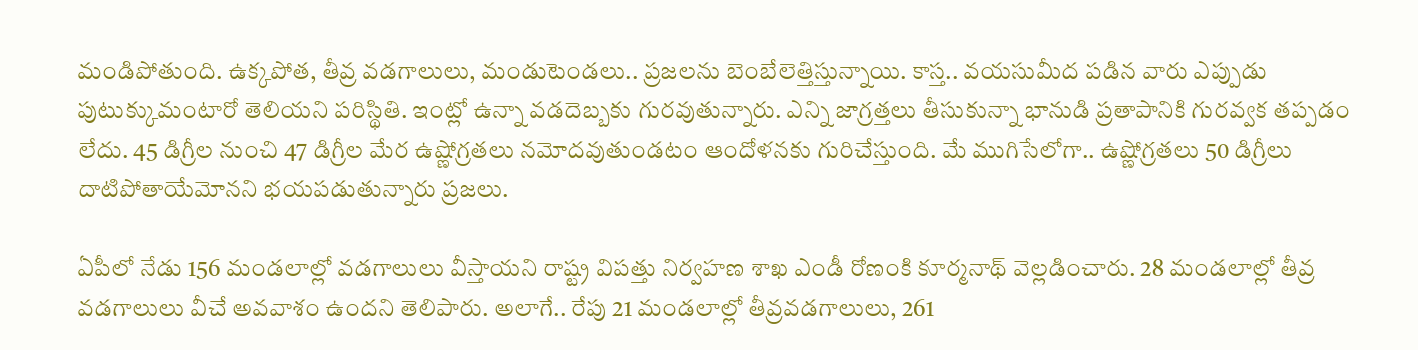మండిపోతుంది. ఉక్కపోత, తీవ్ర వడగాలులు, మండుటెండలు.. ప్రజలను బెంబేలెత్తిస్తున్నాయి. కాస్త.. వయసుమీద పడిన వారు ఎప్పుడు పుటుక్కుమంటారో తెలియని పరిస్థితి. ఇంట్లో ఉన్నా వడదెబ్బకు గురవుతున్నారు. ఎన్ని జాగ్రత్తలు తీసుకున్నా భానుడి ప్రతాపానికి గురవ్వక తప్పడం లేదు. 45 డిగ్రీల నుంచి 47 డిగ్రీల మేర ఉష్ణోగ్రతలు నమోదవుతుండటం ఆందోళనకు గురిచేస్తుంది. మే ముగిసేలోగా.. ఉష్ణోగ్రతలు 50 డిగ్రీలు దాటిపోతాయేమోనని భయపడుతున్నారు ప్రజలు.

ఏపీలో నేడు 156 మండలాల్లో వడగాలులు వీస్తాయని రాష్ట్ర విపత్తు నిర్వహణ శాఖ ఎండీ రోణంకి కూర్మనాథ్ వెల్లడించారు. 28 మండలాల్లో తీవ్ర వడగాలులు వీచే అవవాశం ఉందని తెలిపారు. అలాగే.. రేపు 21 మండలాల్లో తీవ్రవడగాలులు, 261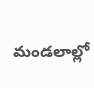మండలాల్లో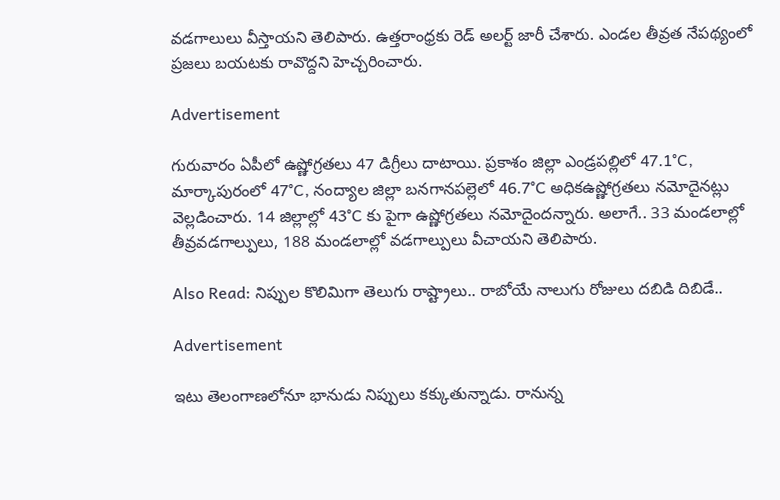వడగాలులు వీస్తాయని తెలిపారు. ఉత్తరాంధ్రకు రెడ్ అలర్ట్ జారీ చేశారు. ఎండల తీవ్రత నేపథ్యంలో ప్రజలు బయటకు రావొద్దని హెచ్చరించారు.

Advertisement

గురువారం ఏపీలో ఉష్ణోగ్రతలు 47 డిగ్రీలు దాటాయి. ప్రకాశం జిల్లా ఎండ్రపల్లిలో 47.1°C, మార్కాపురంలో 47°C, నంద్యాల జిల్లా బనగానపల్లెలో 46.7°C అధికఉష్ణోగ్రతలు నమోదైనట్లు వెల్లడించారు. 14 జిల్లాల్లో 43°C కు పైగా ఉష్ణోగ్రతలు నమోదైందన్నారు. అలాగే.. 33 మండలాల్లో తీవ్రవడగాల్పులు, 188 మండలాల్లో వడగాల్పులు వీచాయని తెలిపారు.

Also Read: నిప్పుల కొలిమిగా తెలుగు రాష్ట్రాలు.. రాబోయే నాలుగు రోజులు దబిడి దిబిడే..

Advertisement

ఇటు తెలంగాణలోనూ భానుడు నిప్పులు కక్కుతున్నాడు. రానున్న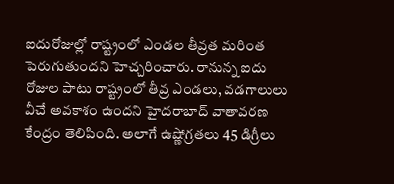ఐదురోజుల్లో రాష్ట్రంలో ఎండల తీవ్రత మరింత పెరుగుతుందని హెచ్చరించారు. రానున్న ఐదు రోజుల పాటు రాష్ట్రంలో తీవ్ర ఎండలు, వడగాలులు వీచే అవకాశం ఉందని హైదరాబాద్ వాతావరణ కేంద్రం తెలిపింది. అలాగే ఉష్ణోగ్రతలు 45 డిగ్రీలు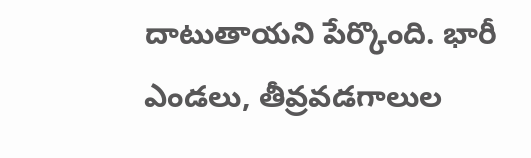దాటుతాయని పేర్కొంది. భారీ ఎండలు, తీవ్రవడగాలుల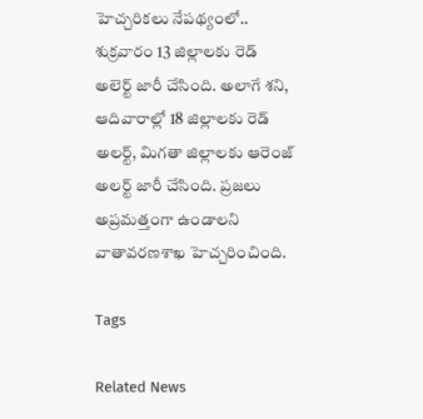హెచ్చరికలు నేపథ్యంలో.. శుక్రవారం 13 జిల్లాలకు రెడ్‌ అలెర్ట్‌ జారీ చేసింది. అలాగే శని, ఆదివారాల్లో 18 జిల్లాలకు రెడ్ అలర్ట్, మిగతా జిల్లాలకు ఆరెంజ్ అలర్ట్ జారీ చేసింది. ప్రజలు అప్రమత్తంగా ఉండాలని వాతావరణశాఖ హెచ్చరించింది.

Tags

Related News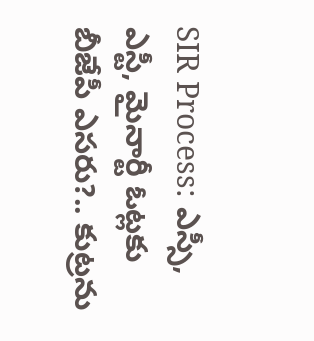SIR Process: ఎస్సీ, ఎస్టీ, మైనార్టీ ఓట్లకు బీజేపీ ఎసరు?.. కుట్రను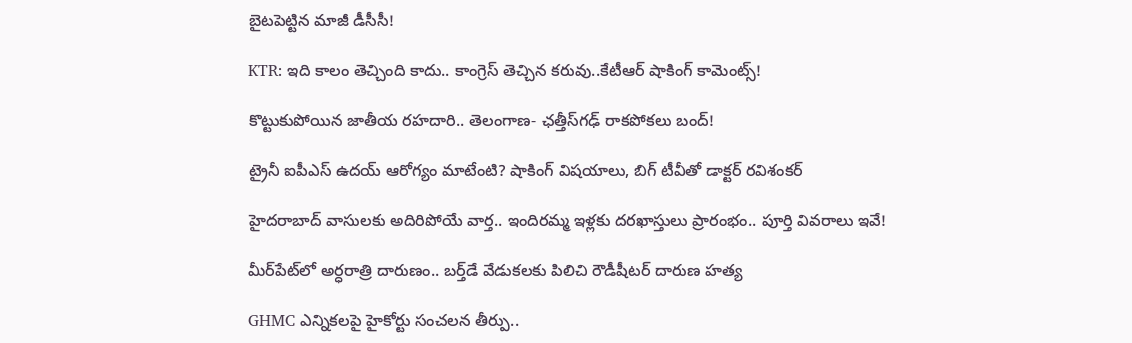బైటపెట్టిన మాజీ డీసీసీ!

KTR: ఇది కాలం తెచ్చింది కాదు.. కాంగ్రెస్ తెచ్చిన కరువు..కేటీఆర్ షాకింగ్ కామెంట్స్!

కొట్టుకుపోయిన జాతీయ రహదారి.. తెలంగాణ- ఛత్తీస్‌గఢ్ రాకపోకలు బంద్!

ట్రైనీ ఐపీఎస్ ఉదయ్ ఆరోగ్యం మాటేంటి? షాకింగ్ విషయాలు, బిగ్ టీవీతో డాక్టర్ రవిశంకర్

హైదరాబాద్‌ వాసులకు అదిరిపోయే వార్త.. ఇందిరమ్మ ఇళ్లకు దరఖాస్తులు ప్రారంభం.. పూర్తి వివరాలు ఇవే!

మీర్‌పేట్‌లో అర్ధరాత్రి దారుణం.. బర్త్‌డే వేడుకలకు పిలిచి రౌడీషీటర్ దారుణ హత్య

GHMC ఎన్నికలపై హైకోర్టు సంచలన తీర్పు..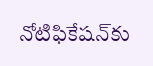నోటిఫికేషన్‌కు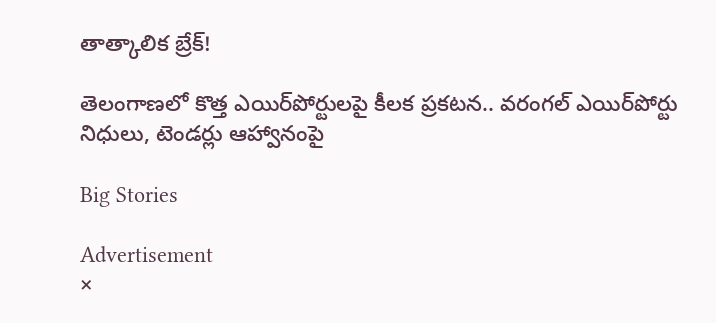తాత్కాలిక బ్రేక్!

తెలంగాణలో కొత్త ఎయిర్‌పోర్టులపై కీలక ప్రకటన.. వరంగల్ ఎయిర్‌పోర్టు నిధులు, టెండర్లు ఆహ్వానంపై

Big Stories

Advertisement
×